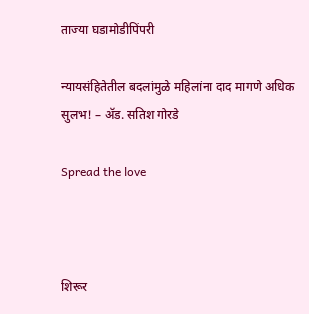ताज्या घडामोडीपिंपरी

न्यायसंहितेतील बदलांमुळे महिलांना दाद मागणे अधिक सुलभ! – ॲड. सतिश गोरडे

Spread the love



शिरूर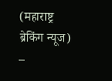(महाराष्ट्र ब्रेकिंग न्यूज) –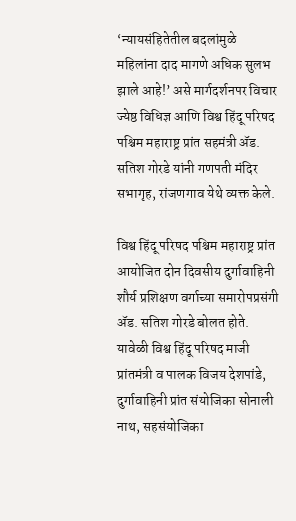‘न्यायसंहितेतील बदलांमुळे महिलांना दाद मागणे अधिक सुलभ झाले आहे!’ असे मार्गदर्शनपर विचार ज्येष्ठ विधिज्ञ आणि विश्व हिंदू परिषद पश्चिम महाराष्ट्र प्रांत सहमंत्री ॲड. सतिश गोरडे यांनी गणपती मंदिर सभागृह, रांजणगाव येथे व्यक्त केले.

विश्व हिंदू परिषद पश्चिम महाराष्ट्र प्रांत आयोजित दोन दिवसीय दुर्गावाहिनी शौर्य प्रशिक्षण वर्गाच्या समारोपप्रसंगी ॲड. सतिश गोरडे बोलत होते. यावेळी विश्व हिंदू परिषद माजी प्रांतमंत्री व पालक विजय देशपांडे, दुर्गावाहिनी प्रांत संयोजिका सोनाली नाथ, सहसंयोजिका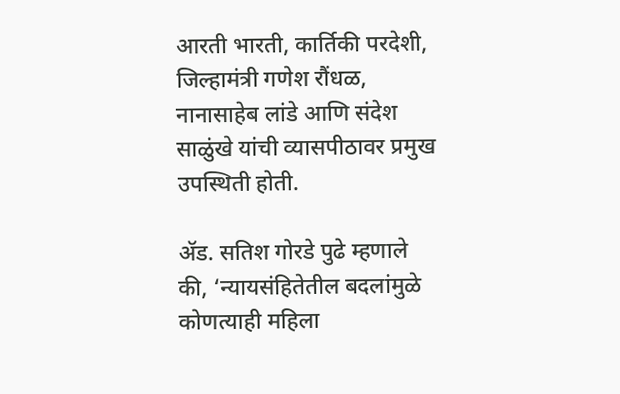आरती भारती, कार्तिकी परदेशी, जिल्हामंत्री गणेश रौंधळ, नानासाहेब लांडे आणि संदेश साळुंखे यांची व्यासपीठावर प्रमुख उपस्थिती होती.

ॲड. सतिश गोरडे पुढे म्हणाले की, ‘न्यायसंहितेतील बदलांमुळे कोणत्याही महिला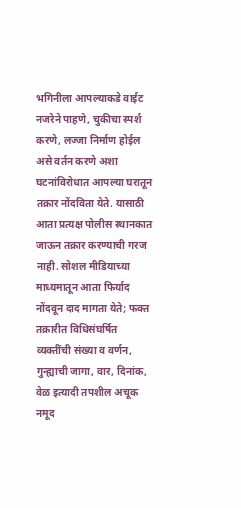भगिनीला आपल्याकडे वाईट नजरेने पाहणे, चुकीचा स्पर्श करणे, लज्जा निर्माण होईल असे वर्तन करणे अशा घटनांविरोधात आपल्या घरातून तक्रार नोंदविता येते. यासाठी आता प्रत्यक्ष पोलीस स्थानकात जाऊन तक्रार करण्याची गरज नाही. सोशल मीडियाच्या माध्यमातून आता फिर्याद नोंदवून दाद मागता येते; फक्त तक्रारीत विधिसंघर्षित व्यक्तींची संख्या व वर्णन, गुन्ह्याची जागा, वार, दिनांक, वेळ इत्यादी तपशील अचूक नमूद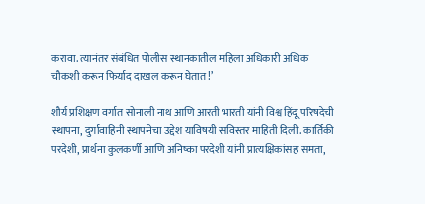करावा. त्यानंतर संबंधित पोलीस स्थानकातील महिला अधिकारी अधिक चौकशी करून फिर्याद दाखल करून घेतात!’

शौर्य प्रशिक्षण वर्गात सोनाली नाथ आणि आरती भारती यांनी विश्व हिंदू परिषदेची स्थापना, दुर्गावाहिनी स्थापनेचा उद्देश याविषयी सविस्तर माहिती दिली. कार्तिकी परदेशी, प्रार्थना कुलकर्णी आणि अनिष्का परदेशी यांनी प्रात्यक्षिकांसह समता,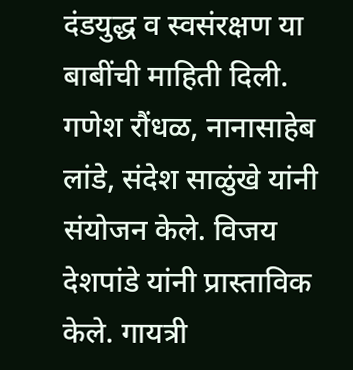दंडयुद्ध व स्वसंरक्षण या बाबींची माहिती दिली. गणेश रौंधळ, नानासाहेब लांडे, संदेश साळुंखे यांनी संयोजन केले. विजय देशपांडे यांनी प्रास्ताविक केले. गायत्री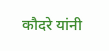कौदरे यांनी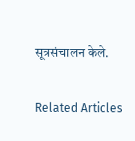सूत्रसंचालन केले.

Related Articles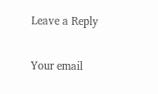Leave a Reply

Your email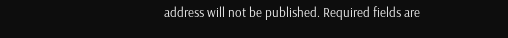address will not be published. Required fields are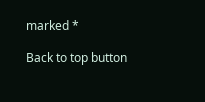marked *

Back to top button